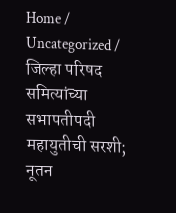Home / Uncategorized / जिल्हा परिषद समित्यांच्या सभापतीपदी महायुतीची सरशी; नूतन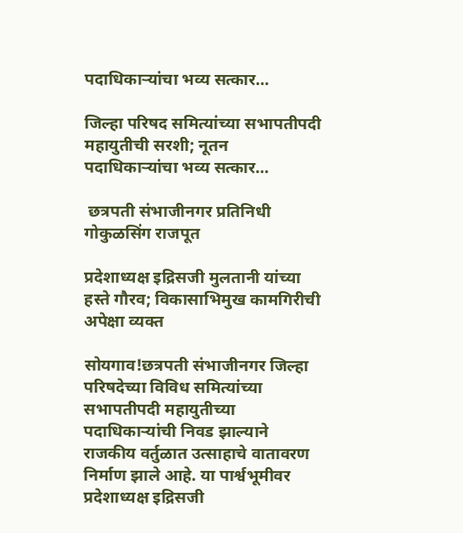पदाधिकाऱ्यांचा भव्य सत्कार…

जिल्हा परिषद समित्यांच्या सभापतीपदी महायुतीची सरशी; नूतन पदाधिकाऱ्यांचा भव्य सत्कार…

 छत्रपती संभाजीनगर प्रतिनिधी गोकुळसिंग राजपूत

प्रदेशाध्यक्ष इद्रिसजी मुलतानी यांच्या हस्ते गौरव; विकासाभिमुख कामगिरीची अपेक्षा व्यक्त

सोयगाव!छत्रपती संभाजीनगर जिल्हा परिषदेच्या विविध समित्यांच्या सभापतीपदी महायुतीच्या पदाधिकाऱ्यांची निवड झाल्याने राजकीय वर्तुळात उत्साहाचे वातावरण निर्माण झाले आहे. या पार्श्वभूमीवर प्रदेशाध्यक्ष इद्रिसजी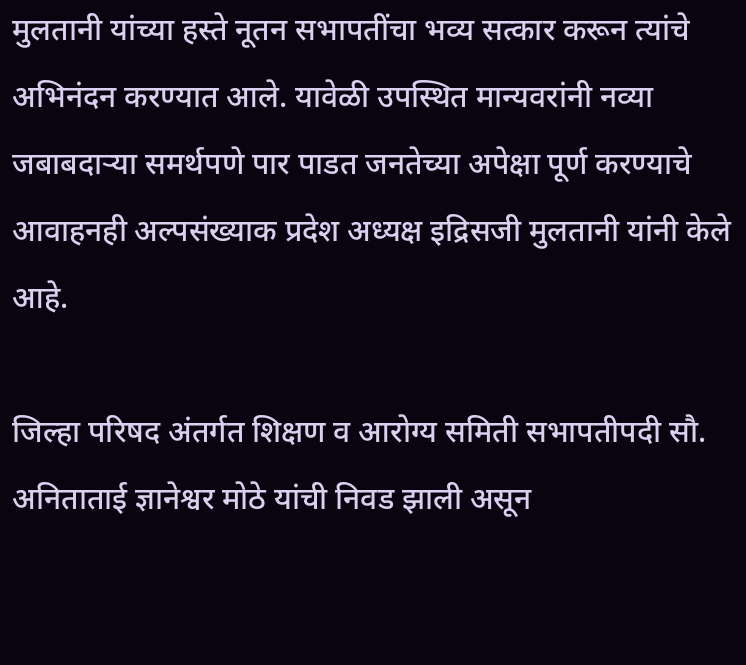मुलतानी यांच्या हस्ते नूतन सभापतींचा भव्य सत्कार करून त्यांचे अभिनंदन करण्यात आले. यावेळी उपस्थित मान्यवरांनी नव्या जबाबदाऱ्या समर्थपणे पार पाडत जनतेच्या अपेक्षा पूर्ण करण्याचे आवाहनही अल्पसंख्याक प्रदेश अध्यक्ष इद्रिसजी मुलतानी यांनी केले आहे.

जिल्हा परिषद अंतर्गत शिक्षण व आरोग्य समिती सभापतीपदी सौ. अनिताताई ज्ञानेश्वर मोठे यांची निवड झाली असून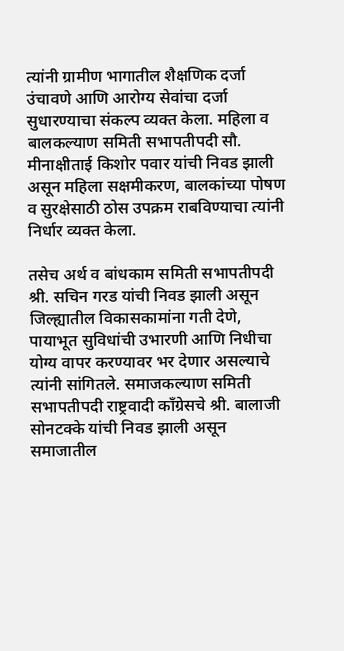त्यांनी ग्रामीण भागातील शैक्षणिक दर्जा उंचावणे आणि आरोग्य सेवांचा दर्जा सुधारण्याचा संकल्प व्यक्त केला. महिला व बालकल्याण समिती सभापतीपदी सौ. मीनाक्षीताई किशोर पवार यांची निवड झाली असून महिला सक्षमीकरण, बालकांच्या पोषण व सुरक्षेसाठी ठोस उपक्रम राबविण्याचा त्यांनी निर्धार व्यक्त केला.

तसेच अर्थ व बांधकाम समिती सभापतीपदी श्री. सचिन गरड यांची निवड झाली असून जिल्ह्यातील विकासकामांना गती देणे, पायाभूत सुविधांची उभारणी आणि निधीचा योग्य वापर करण्यावर भर देणार असल्याचे त्यांनी सांगितले. समाजकल्याण समिती सभापतीपदी राष्ट्रवादी काँग्रेसचे श्री. बालाजी सोनटक्के यांची निवड झाली असून समाजातील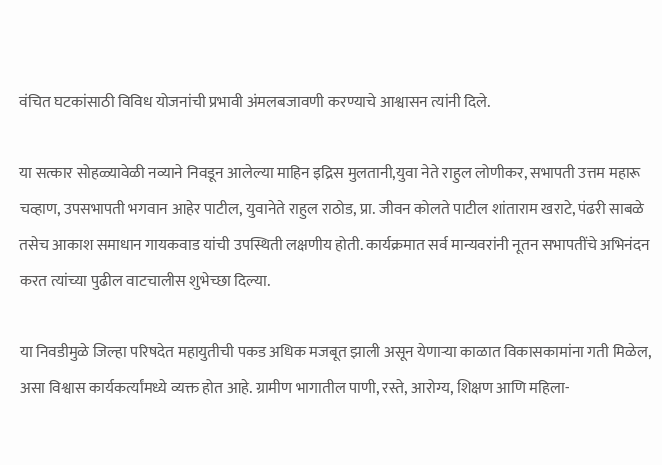वंचित घटकांसाठी विविध योजनांची प्रभावी अंमलबजावणी करण्याचे आश्वासन त्यांनी दिले.

या सत्कार सोहळ्यावेळी नव्याने निवडून आलेल्या माहिन इद्रिस मुलतानी,युवा नेते राहुल लोणीकर, सभापती उत्तम महारू चव्हाण, उपसभापती भगवान आहेर पाटील, युवानेते राहुल राठोड, प्रा. जीवन कोलते पाटील शांताराम खराटे, पंढरी साबळे तसेच आकाश समाधान गायकवाड यांची उपस्थिती लक्षणीय होती. कार्यक्रमात सर्व मान्यवरांनी नूतन सभापतींचे अभिनंदन करत त्यांच्या पुढील वाटचालीस शुभेच्छा दिल्या.

या निवडीमुळे जिल्हा परिषदेत महायुतीची पकड अधिक मजबूत झाली असून येणाऱ्या काळात विकासकामांना गती मिळेल, असा विश्वास कार्यकर्त्यांमध्ये व्यक्त होत आहे. ग्रामीण भागातील पाणी, रस्ते, आरोग्य, शिक्षण आणि महिला-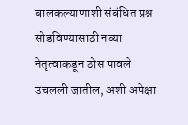बालकल्याणाशी संबंधित प्रश्न सोडविण्यासाठी नव्या नेतृत्वाकडून ठोस पावले उचलली जातील, अशी अपेक्षा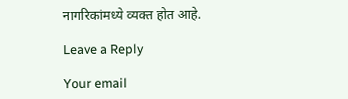नागरिकांमध्ये व्यक्त होत आहे.

Leave a Reply

Your email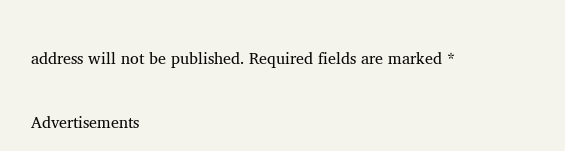address will not be published. Required fields are marked *

Advertisements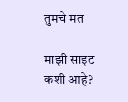तुमचे मत

माझी साइट कशी आहे?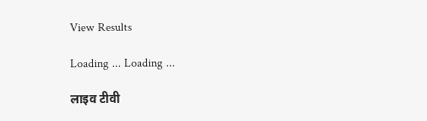View Results

Loading ... Loading ...

लाइव टीवी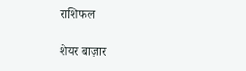राशिफल

शेयर बाज़ार